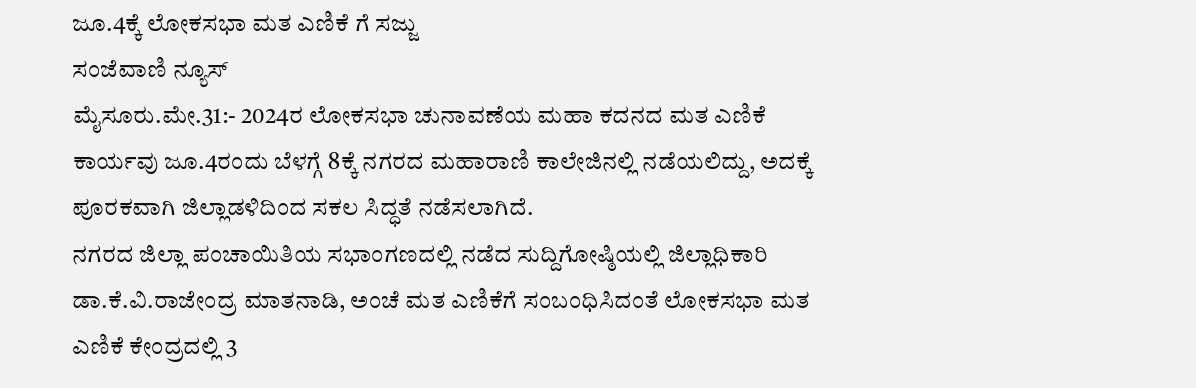ಜೂ.4ಕ್ಕೆ ಲೋಕಸಭಾ ಮತ ಎಣಿಕೆ ಗೆ ಸಜ್ಜು
ಸಂಜೆವಾಣಿ ನ್ಯೂಸ್
ಮೈಸೂರು.ಮೇ.31:- 2024ರ ಲೋಕಸಭಾ ಚುನಾವಣೆಯ ಮಹಾ ಕದನದ ಮತ ಎಣಿಕೆ ಕಾರ್ಯವು ಜೂ.4ರಂದು ಬೆಳಗ್ಗೆ 8ಕ್ಕೆ ನಗರದ ಮಹಾರಾಣಿ ಕಾಲೇಜಿನಲ್ಲಿ ನಡೆಯಲಿದ್ದು, ಅದಕ್ಕೆ ಪೂರಕವಾಗಿ ಜಿಲ್ಲಾಡಳಿದಿಂದ ಸಕಲ ಸಿದ್ಧತೆ ನಡೆಸಲಾಗಿದೆ.
ನಗರದ ಜಿಲ್ಲಾ ಪಂಚಾಯಿತಿಯ ಸಭಾಂಗಣದಲ್ಲಿ ನಡೆದ ಸುದ್ದಿಗೋಷ್ಠಿಯಲ್ಲಿ ಜಿಲ್ಲಾಧಿಕಾರಿ ಡಾ.ಕೆ.ವಿ.ರಾಜೇಂದ್ರ ಮಾತನಾಡಿ, ಅಂಚೆ ಮತ ಎಣಿಕೆಗೆ ಸಂಬಂಧಿಸಿದಂತೆ ಲೋಕಸಭಾ ಮತ ಎಣಿಕೆ ಕೇಂದ್ರದಲ್ಲಿ 3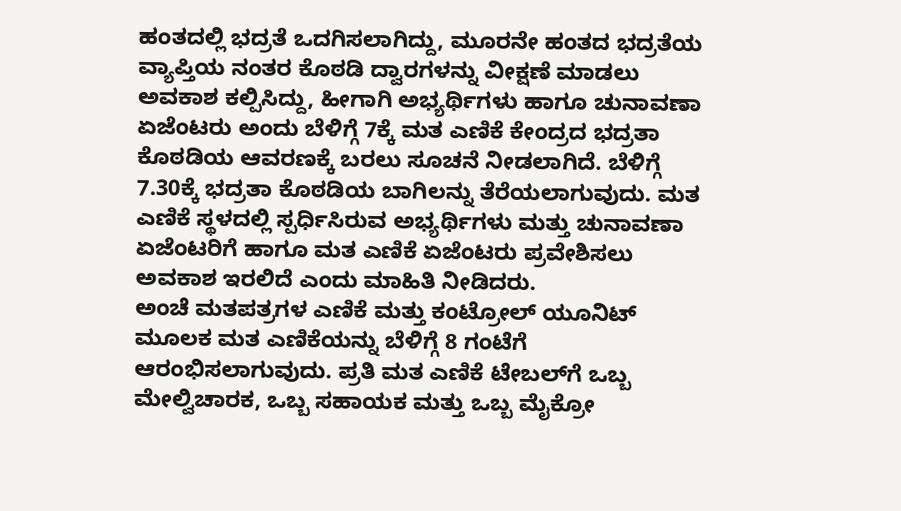ಹಂತದಲ್ಲಿ ಭದ್ರತೆ ಒದಗಿಸಲಾಗಿದ್ದು, ಮೂರನೇ ಹಂತದ ಭದ್ರತೆಯ ವ್ಯಾಪ್ತಿಯ ನಂತರ ಕೊಠಡಿ ದ್ವಾರಗಳನ್ನು ವೀಕ್ಷಣೆ ಮಾಡಲು ಅವಕಾಶ ಕಲ್ಪಿಸಿದ್ದು, ಹೀಗಾಗಿ ಅಭ್ಯರ್ಥಿಗಳು ಹಾಗೂ ಚುನಾವಣಾ ಏಜೆಂಟರು ಅಂದು ಬೆಳಿಗ್ಗೆ 7ಕ್ಕೆ ಮತ ಎಣಿಕೆ ಕೇಂದ್ರದ ಭದ್ರತಾ ಕೊಠಡಿಯ ಆವರಣಕ್ಕೆ ಬರಲು ಸೂಚನೆ ನೀಡಲಾಗಿದೆ. ಬೆಳಿಗ್ಗೆ 7.30ಕ್ಕೆ ಭದ್ರತಾ ಕೊಠಡಿಯ ಬಾಗಿಲನ್ನು ತೆರೆಯಲಾಗುವುದು. ಮತ ಎಣಿಕೆ ಸ್ಥಳದಲ್ಲಿ ಸ್ಪರ್ಧಿಸಿರುವ ಅಭ್ಯರ್ಥಿಗಳು ಮತ್ತು ಚುನಾವಣಾ ಏಜೆಂಟರಿಗೆ ಹಾಗೂ ಮತ ಎಣಿಕೆ ಏಜೆಂಟರು ಪ್ರವೇಶಿಸಲು ಅವಕಾಶ ಇರಲಿದೆ ಎಂದು ಮಾಹಿತಿ ನೀಡಿದರು.
ಅಂಚೆ ಮತಪತ್ರಗಳ ಎಣಿಕೆ ಮತ್ತು ಕಂಟ್ರೋಲ್ ಯೂನಿಟ್ ಮೂಲಕ ಮತ ಎಣಿಕೆಯನ್ನು ಬೆಳಿಗ್ಗೆ 8 ಗಂಟೆಗೆ ಆರಂಭಿಸಲಾಗುವುದು. ಪ್ರತಿ ಮತ ಎಣಿಕೆ ಟೇಬಲ್‍ಗೆ ಒಬ್ಬ ಮೇಲ್ವಿಚಾರಕ, ಒಬ್ಬ ಸಹಾಯಕ ಮತ್ತು ಒಬ್ಬ ಮೈಕ್ರೋ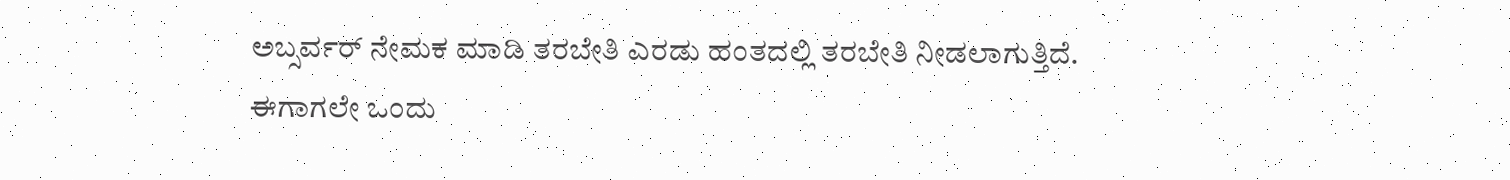ಅಬ್ಸರ್ವರ್ ನೇಮಕ ಮಾಡಿ ತರಬೇತಿ ಎರಡು ಹಂತದಲ್ಲಿ ತರಬೇತಿ ನೀಡಲಾಗುತ್ತಿದೆ. ಈಗಾಗಲೇ ಒಂದು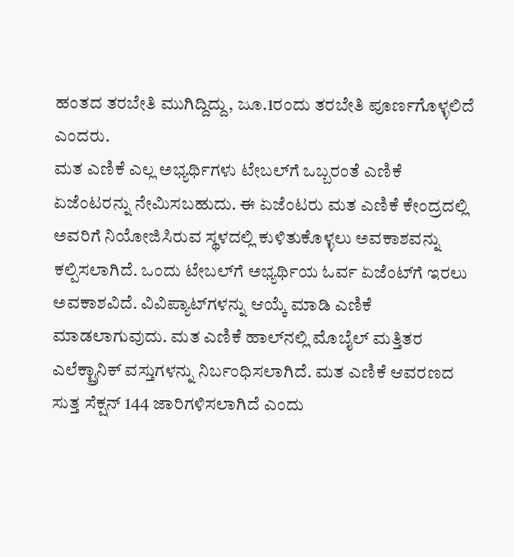ಹಂತದ ತರಬೇತಿ ಮುಗಿದ್ದಿದ್ದು, ಜೂ.1ರಂದು ತರಬೇತಿ ಪೂರ್ಣಗೊಳ್ಳಲಿದೆ ಎಂದರು.
ಮತ ಎಣಿಕೆ ಎಲ್ಲ ಅಭ್ಯರ್ಥಿಗಳು ಟೇಬಲ್‍ಗೆ ಒಬ್ಬರಂತೆ ಎಣಿಕೆ ಏಜೆಂಟರನ್ನು ನೇಮಿಸಬಹುದು. ಈ ಏಜೆಂಟರು ಮತ ಎಣಿಕೆ ಕೇಂದ್ರದಲ್ಲಿ ಅವರಿಗೆ ನಿಯೋಜಿಸಿರುವ ಸ್ಥಳದಲ್ಲಿ ಕುಳಿತುಕೊಳ್ಳಲು ಅವಕಾಶವನ್ನು ಕಲ್ಪಿಸಲಾಗಿದೆ. ಒಂದು ಟೇಬಲ್‍ಗೆ ಅಭ್ಯರ್ಥಿಯ ಓರ್ವ ಏಜೆಂಟ್‍ಗೆ ಇರಲು ಅವಕಾಶವಿದೆ. ವಿವಿಪ್ಯಾಟ್‍ಗಳನ್ನು ಆಯ್ಕೆ ಮಾಡಿ ಎಣಿಕೆ ಮಾಡಲಾಗುವುದು. ಮತ ಎಣಿಕೆ ಹಾಲ್‍ನಲ್ಲಿ ಮೊಬೈಲ್ ಮತ್ತಿತರ ಎಲೆಕ್ಟ್ರಾನಿಕ್ ವಸ್ತುಗಳನ್ನು ನಿರ್ಬಂಧಿಸಲಾಗಿದೆ. ಮತ ಎಣಿಕೆ ಆವರಣದ ಸುತ್ತ ಸೆಕ್ಷನ್ 144 ಜಾರಿಗಳಿಸಲಾಗಿದೆ ಎಂದು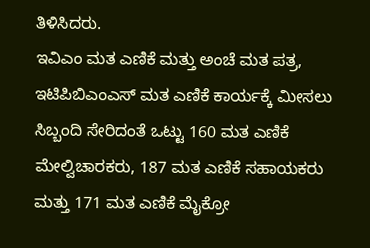ತಿಳಿಸಿದರು.
ಇವಿಎಂ ಮತ ಎಣಿಕೆ ಮತ್ತು ಅಂಚೆ ಮತ ಪತ್ರ, ಇಟಿಪಿಬಿಎಂಎಸ್ ಮತ ಎಣಿಕೆ ಕಾರ್ಯಕ್ಕೆ ಮೀಸಲು ಸಿಬ್ಬಂದಿ ಸೇರಿದಂತೆ ಒಟ್ಟು 160 ಮತ ಎಣಿಕೆ ಮೇಲ್ವಿಚಾರಕರು, 187 ಮತ ಎಣಿಕೆ ಸಹಾಯಕರು ಮತ್ತು 171 ಮತ ಎಣಿಕೆ ಮೈಕ್ರೋ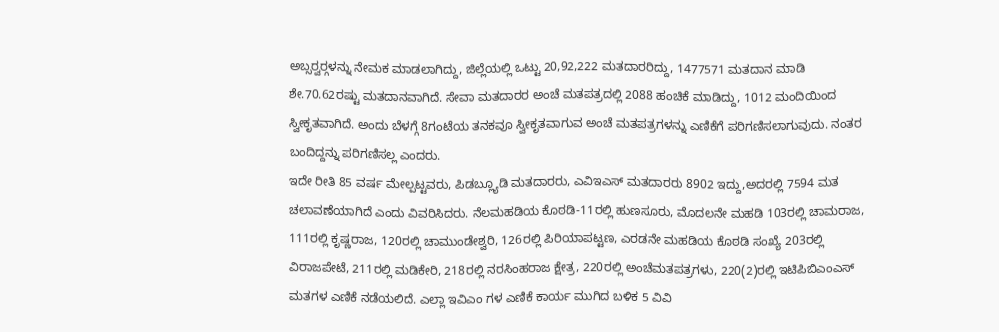ಅಬ್ಸರ್‍ವರ್‍ಗಳನ್ನು ನೇಮಕ ಮಾಡಲಾಗಿದ್ದು, ಜಿಲ್ಲೆಯಲ್ಲಿ ಒಟ್ಟು 20,92,222 ಮತದಾರರಿದ್ದು, 1477571 ಮತದಾನ ಮಾಡಿ ಶೇ.70.62ರಷ್ಟು ಮತದಾನವಾಗಿದೆ. ಸೇವಾ ಮತದಾರರ ಅಂಚೆ ಮತಪತ್ರದಲ್ಲಿ 2088 ಹಂಚಿಕೆ ಮಾಡಿದ್ದು, 1012 ಮಂದಿಯಿಂದ ಸ್ವೀಕೃತವಾಗಿದೆ. ಅಂದು ಬೆಳಗ್ಗೆ 8ಗಂಟೆಯ ತನಕವೂ ಸ್ವೀಕೃತವಾಗುವ ಅಂಚೆ ಮತಪತ್ರಗಳನ್ನು ಎಣಿಕೆಗೆ ಪರಿಗಣಿಸಲಾಗುವುದು. ನಂತರ ಬಂದಿದ್ದನ್ನು ಪರಿಗಣಿಸಲ್ಲ ಎಂದರು.
ಇದೇ ರೀತಿ 85 ವರ್ಷ ಮೇಲ್ಪಟ್ಟವರು, ಪಿಡಬ್ಲ್ಯೂಡಿ ಮತದಾರರು, ಎವಿಇಎಸ್ ಮತದಾರರು 8902 ಇದ್ದು,ಅದರಲ್ಲಿ 7594 ಮತ ಚಲಾವಣೆಯಾಗಿದೆ ಎಂದು ವಿವರಿಸಿದರು. ನೆಲಮಹಡಿಯ ಕೊಠಡಿ-11ರಲ್ಲಿ ಹುಣಸೂರು, ಮೊದಲನೇ ಮಹಡಿ 103ರಲ್ಲಿ ಚಾಮರಾಜ, 111ರಲ್ಲಿ ಕೃಷ್ಣರಾಜ, 120ರಲ್ಲಿ ಚಾಮುಂಡೇಶ್ವರಿ, 126ರಲ್ಲಿ ಪಿರಿಯಾಪಟ್ಟಣ, ಎರಡನೇ ಮಹಡಿಯ ಕೊಠಡಿ ಸಂಖ್ಯೆ 203ರಲ್ಲಿ ವಿರಾಜಪೇಟೆ, 211ರಲ್ಲಿ ಮಡಿಕೇರಿ, 218ರಲ್ಲಿ ನರಸಿಂಹರಾಜ ಕ್ಷೇತ್ರ, 220ರಲ್ಲಿ ಅಂಚೆಮತಪತ್ರಗಳು, 220(2)ರಲ್ಲಿ ಇಟಿಪಿಬಿಎಂಎಸ್ ಮತಗಳ ಎಣಿಕೆ ನಡೆಯಲಿದೆ. ಎಲ್ಲಾ ಇವಿಎಂ ಗಳ ಎಣಿಕೆ ಕಾರ್ಯ ಮುಗಿದ ಬಳಿಕ 5 ವಿವಿ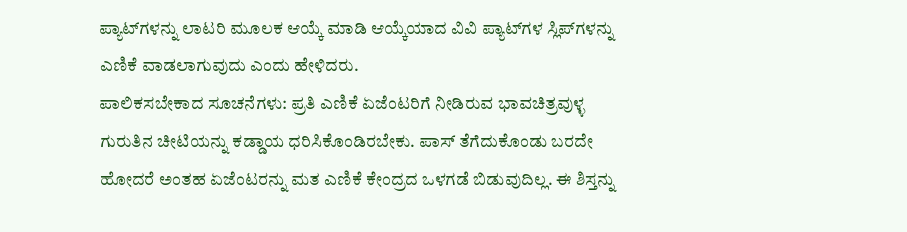ಪ್ಯಾಟ್‍ಗಳನ್ನು ಲಾಟರಿ ಮೂಲಕ ಆಯ್ಕೆ ಮಾಡಿ ಆಯ್ಕೆಯಾದ ವಿವಿ ಪ್ಯಾಟ್‍ಗಳ ಸ್ಲಿಪ್‍ಗಳನ್ನು ಎಣಿಕೆ ವಾಡಲಾಗುವುದು ಎಂದು ಹೇಳಿದರು.
ಪಾಲಿಕಸಬೇಕಾದ ಸೂಚನೆಗಳು: ಪ್ರತಿ ಎಣಿಕೆ ಏಜೆಂಟರಿಗೆ ನೀಡಿರುವ ಭಾವಚಿತ್ರವುಳ್ಳ ಗುರುತಿನ ಚೀಟಿಯನ್ನು ಕಡ್ಡಾಯ ಧರಿಸಿಕೊಂಡಿರಬೇಕು. ಪಾಸ್ ತೆಗೆದುಕೊಂಡು ಬರದೇ ಹೋದರೆ ಅಂತಹ ಏಜೆಂಟರನ್ನು ಮತ ಎಣಿಕೆ ಕೇಂದ್ರದ ಒಳಗಡೆ ಬಿಡುವುದಿಲ್ಲ. ಈ ಶಿಸ್ತನ್ನು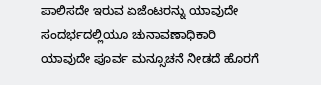ಪಾಲಿಸದೇ ಇರುವ ಏಜೆಂಟರನ್ನು ಯಾವುದೇ ಸಂದರ್ಭದಲ್ಲಿಯೂ ಚುನಾವಣಾಧಿಕಾರಿ ಯಾವುದೇ ಪೂರ್ವ ಮನ್ಸೂಚನೆ ನೀಡದೆ ಹೊರಗೆ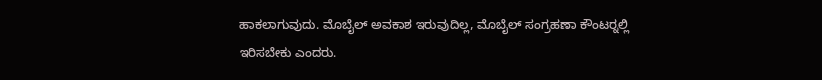ಹಾಕಲಾಗುವುದು. ಮೊಬೈಲ್ ಅವಕಾಶ ಇರುವುದಿಲ್ಲ, ಮೊಬೈಲ್ ಸಂಗ್ರಹಣಾ ಕೌಂಟರ್‍ನಲ್ಲಿ ಇರಿಸಬೇಕು ಎಂದರು.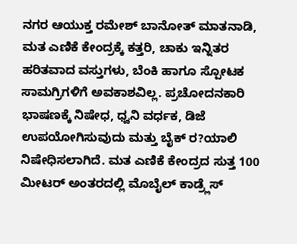ನಗರ ಆಯುಕ್ತ ರಮೇಶ್ ಬಾನೋತ್ ಮಾತನಾಡಿ, ಮತ ಎಣಿಕೆ ಕೇಂದ್ರಕ್ಕೆ ಕತ್ತರಿ, ಚಾಕು ಇನ್ನಿತರ ಹರಿತವಾದ ವಸ್ತುಗಳು, ಬೆಂಕಿ ಹಾಗೂ ಸ್ಪೋಟಕ ಸಾಮಗ್ರಿಗಳಿಗೆ ಅವಕಾಶವಿಲ್ಲ. ಪ್ರಚೋದನಕಾರಿ ಭಾಷಣಕ್ಕೆ ನಿಷೇಧ, ಧ್ವನಿ ವರ್ಧಕ, ಡಿಜೆ ಉಪಯೋಗಿಸುವುದು ಮತ್ತು ಬೈಕ್ ರ?ಯಾಲಿ ನಿಷೇಧಿಸಲಾಗಿದೆ. ಮತ ಎಣಿಕೆ ಕೇಂದ್ರದ ಸುತ್ತ 100 ಮೀಟರ್ ಅಂತರದಲ್ಲಿ ಮೊಬೈಲ್ ಕಾಡ್ರ್ಲೆಸ್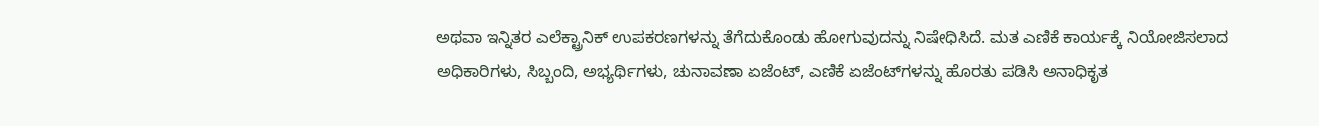ಅಥವಾ ಇನ್ನಿತರ ಎಲೆಕ್ಟ್ರಾನಿಕ್ ಉಪಕರಣಗಳನ್ನು ತೆಗೆದುಕೊಂಡು ಹೋಗುವುದನ್ನು ನಿಷೇಧಿಸಿದೆ. ಮತ ಎಣಿಕೆ ಕಾರ್ಯಕ್ಕೆ ನಿಯೋಜಿಸಲಾದ ಅಧಿಕಾರಿಗಳು, ಸಿಬ್ಬಂದಿ, ಅಭ್ಯರ್ಥಿಗಳು, ಚುನಾವಣಾ ಏಜೆಂಟ್, ಎಣಿಕೆ ಏಜೆಂಟ್‍ಗಳನ್ನು ಹೊರತು ಪಡಿಸಿ ಅನಾಧಿಕೃತ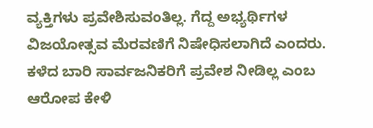ವ್ಯಕ್ತಿಗಳು ಪ್ರವೇಶಿಸುವಂತಿಲ್ಲ. ಗೆದ್ದ ಅಭ್ಯರ್ಥಿಗಳ ವಿಜಯೋತ್ಸವ ಮೆರವಣಿಗೆ ನಿಷೇಧಿಸಲಾಗಿದೆ ಎಂದರು.
ಕಳೆದ ಬಾರಿ ಸಾರ್ವಜನಿಕರಿಗೆ ಪ್ರವೇಶ ನೀಡಿಲ್ಲ ಎಂಬ ಆರೋಪ ಕೇಳಿ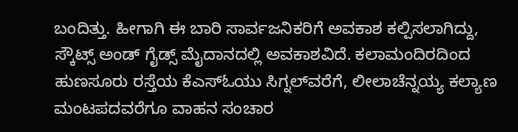ಬಂದಿತ್ತು. ಹೀಗಾಗಿ ಈ ಬಾರಿ ಸಾರ್ವಜನಿಕರಿಗೆ ಅವಕಾಶ ಕಲ್ಪಿಸಲಾಗಿದ್ದು, ಸ್ಕೌಟ್ಸ್ ಅಂಡ್ ಗೈಡ್ಸ್ ಮೈದಾನದಲ್ಲಿ ಅವಕಾಶವಿದೆ. ಕಲಾಮಂದಿರದಿಂದ ಹುಣಸೂರು ರಸ್ತೆಯ ಕೆಎಸ್‍ಓಯು ಸಿಗ್ನಲ್‍ವರೆಗೆ, ಲೀಲಾಚೆನ್ನಯ್ಯ ಕಲ್ಯಾಣ ಮಂಟಪದವರೆಗೂ ವಾಹನ ಸಂಚಾರ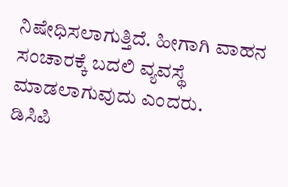ನಿಷೇಧಿಸಲಾಗುತ್ತಿದೆ. ಹೀಗಾಗಿ ವಾಹನ ಸಂಚಾರಕ್ಕೆ ಬದಲಿ ವ್ಯವಸ್ಥೆ ಮಾಡಲಾಗುವುದು ಎಂದರು.
ಡಿಸಿಪಿ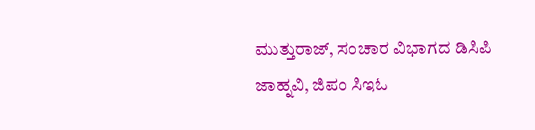ಮುತ್ತುರಾಜ್, ಸಂಚಾರ ವಿಭಾಗದ ಡಿಸಿಪಿ ಜಾಹ್ನವಿ, ಜಿಪಂ ಸಿಇಓ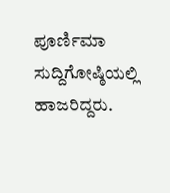ಪೂರ್ಣಿಮಾ ಸುದ್ದಿಗೋಷ್ಠಿಯಲ್ಲಿ ಹಾಜರಿದ್ದರು.